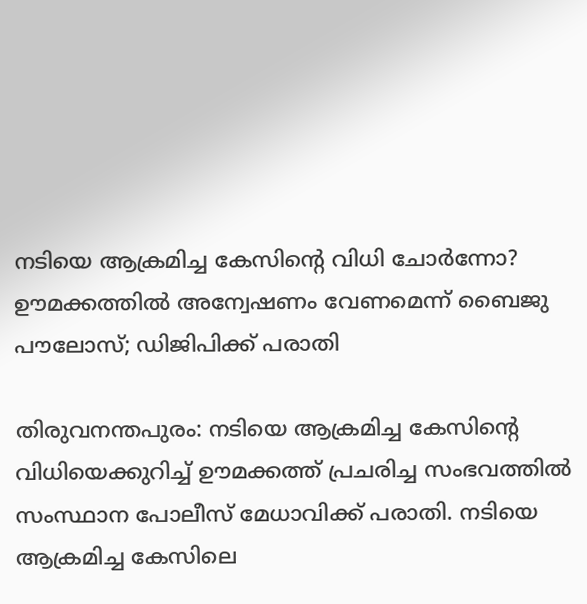നടിയെ ആക്രമിച്ച കേസിന്റെ വിധി ചോര്‍ന്നോ? ഊമക്കത്തില്‍ അന്വേഷണം വേണമെന്ന് ബൈജു പൗലോസ്; ഡിജിപിക്ക് പരാതി

തിരുവനന്തപുരം: നടിയെ ആക്രമിച്ച കേസിന്റെ വിധിയെക്കുറിച്ച് ഊമക്കത്ത് പ്രചരിച്ച സംഭവത്തില്‍ സംസ്ഥാന പോലീസ് മേധാവിക്ക് പരാതി. നടിയെ ആക്രമിച്ച കേസിലെ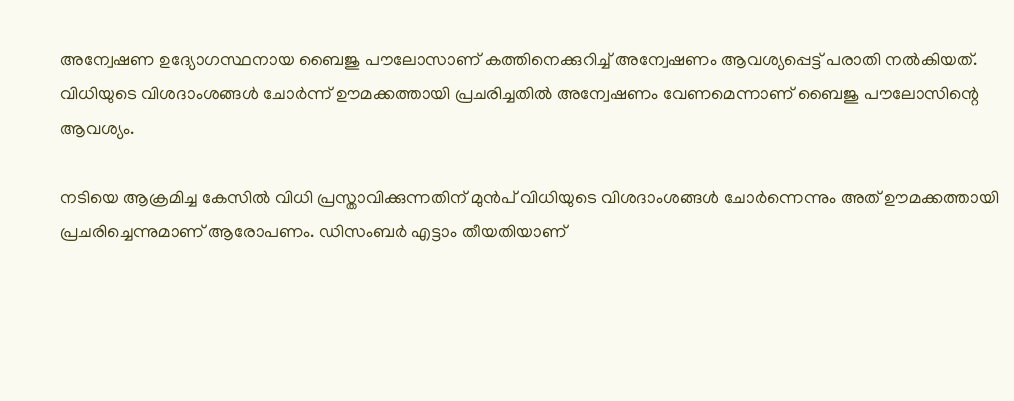അന്വേഷണ ഉദ്യോഗസ്ഥനായ ബൈജു പൗലോസാണ് കത്തിനെക്കുറിച്ച് അന്വേഷണം ആവശ്യപ്പെട്ട് പരാതി നല്‍കിയത്. വിധിയുടെ വിശദാംശങ്ങള്‍ ചോര്‍ന്ന് ഊമക്കത്തായി പ്രചരിച്ചതില്‍ അന്വേഷണം വേണമെന്നാണ് ബൈജു പൗലോസിന്റെ ആവശ്യം.

നടിയെ ആക്രമിച്ച കേസില്‍ വിധി പ്രസ്താവിക്കുന്നതിന് മുന്‍പ് വിധിയുടെ വിശദാംശങ്ങള്‍ ചോര്‍ന്നെന്നും അത് ഊമക്കത്തായി പ്രചരിച്ചെന്നുമാണ് ആരോപണം. ഡിസംബര്‍ എട്ടാം തീയതിയാണ്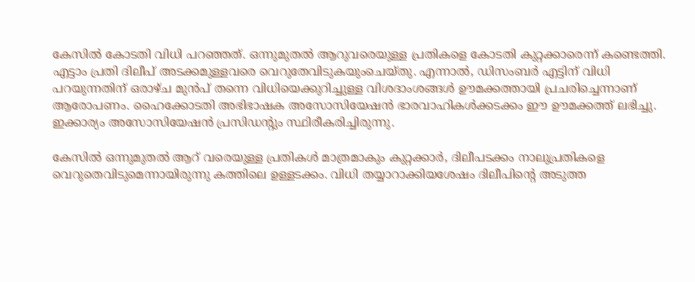കേസില്‍ കോടതി വിധി പറഞ്ഞത്. ഒന്നുമുതല്‍ ആറുവരെയുള്ള പ്രതികളെ കോടതി കുറ്റക്കാരെന്ന് കണ്ടെത്തി. എട്ടാം പ്രതി ദിലീപ് അടക്കമുള്ളവരെ വെറുതേവിടുകയുംചെയ്തു. എന്നാല്‍, ഡിസംബര്‍ എട്ടിന് വിധി പറയുന്നതിന് ഒരാഴ്ച മുന്‍പ് തന്നെ വിധിയെക്കുറിച്ചുള്ള വിശദാംശങ്ങള്‍ ഊമക്കത്തായി പ്രചരിച്ചെന്നാണ് ആരോപണം. ഹൈക്കോടതി അഭിഭാഷക അസോസിയേഷന്‍ ഭാരവാഹികള്‍ക്കടക്കം ഈ ഊമക്കത്ത് ലഭിച്ചു. ഇക്കാര്യം അസോസിയേഷന്‍ പ്രസിഡന്റും സ്ഥിരീകരിച്ചിരുന്നു.

കേസില്‍ ഒന്നുമുതല്‍ ആറ് വരെയുള്ള പ്രതികള്‍ മാത്രമാകും കുറ്റക്കാര്‍, ദിലീപടക്കം നാലുപ്രതികളെ വെറുതെവിടുമെന്നായിരുന്നു കത്തിലെ ഉള്ളടക്കം. വിധി തയ്യാറാക്കിയശേഷം ദിലീപിന്റെ അടുത്ത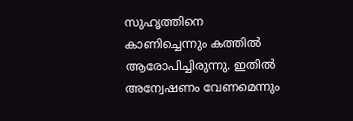സുഹൃത്തിനെ കാണിച്ചെന്നും കത്തില്‍ ആരോപിച്ചിരുന്നു. ഇതില്‍ അന്വേഷണം വേണമെന്നും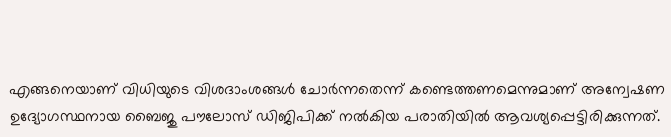എങ്ങനെയാണ് വിധിയുടെ വിശദാംശങ്ങള്‍ ചോര്‍ന്നതെന്ന് കണ്ടെത്തണമെന്നുമാണ് അന്വേഷണ ഉദ്യോഗസ്ഥനായ ബൈജു പൗലോസ് ഡിജിപിക്ക് നല്‍കിയ പരാതിയില്‍ ആവശ്യപ്പെട്ടിരിക്കുന്നത്.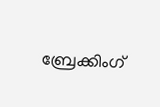ബ്രേക്കിംഗ്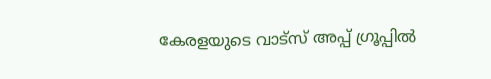കേരളയുടെ വാട്സ് അപ്പ് ഗ്രൂപ്പിൽ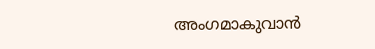അംഗമാകുവാൻ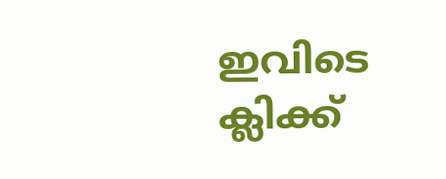ഇവിടെ ക്ലിക്ക്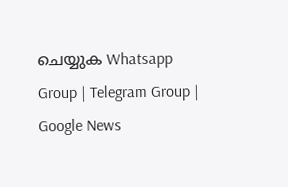ചെയ്യുക Whatsapp Group | Telegram Group | Google News